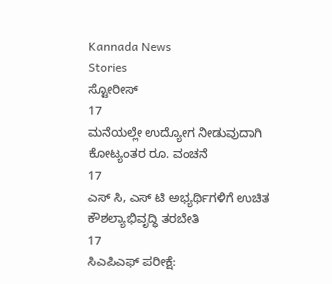Kannada News
Stories
ಸ್ಟೋರೀಸ್
17
ಮನೆಯಲ್ಲೇ ಉದ್ಯೋಗ ನೀಡುವುದಾಗಿ ಕೋಟ್ಯಂತರ ರೂ. ವಂಚನೆ
17
ಎಸ್ ಸಿ, ಎಸ್ ಟಿ ಅಭ್ಯರ್ಥಿಗಳಿಗೆ ಉಚಿತ ಕೌಶಲ್ಯಾಭಿವೃದ್ಧಿ ತರಬೇತಿ
17
ಸಿಎಪಿಎಫ್ ಪರೀಕ್ಷೆ: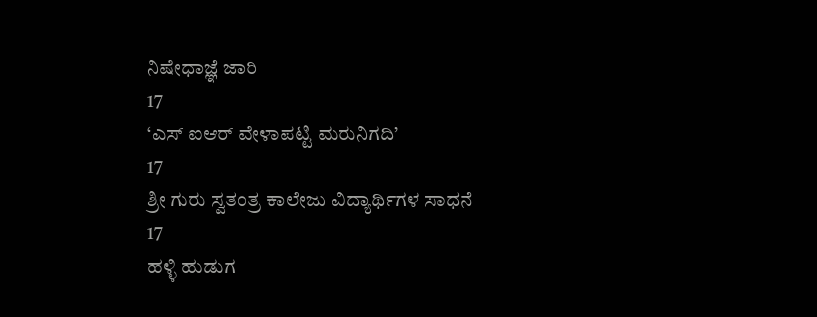ನಿಷೇಧಾಜ್ಞೆ ಜಾರಿ
17
‘ಎಸ್ ಐಆರ್ ವೇಳಾಪಟ್ಟಿ ಮರುನಿಗದಿ’
17
ಶ್ರೀ ಗುರು ಸ್ವತಂತ್ರ ಕಾಲೇಜು ವಿದ್ಯಾರ್ಥಿಗಳ ಸಾಧನೆ
17
ಹಳ್ಳಿ ಹುಡುಗ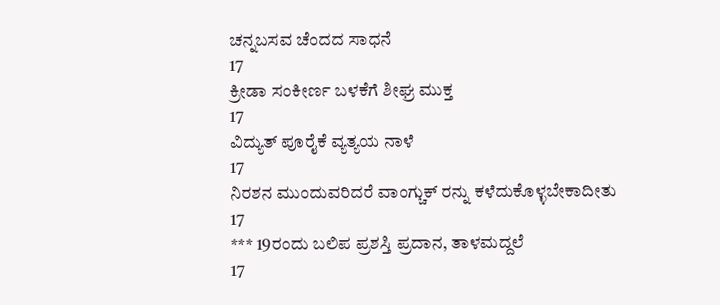ಚನ್ನಬಸವ ಚೆಂದದ ಸಾಧನೆ
17
ಕ್ರೀಡಾ ಸಂಕೀರ್ಣ ಬಳಕೆಗೆ ಶೀಘ್ರ ಮುಕ್ತ
17
ವಿದ್ಯುತ್ ಪೂರೈಕೆ ವ್ಯತ್ಯಯ ನಾಳೆ
17
ನಿರಶನ ಮುಂದುವರಿದರೆ ವಾಂಗ್ಚುಕ್ ರನ್ನು ಕಳೆದುಕೊಳ್ಳಬೇಕಾದೀತು
17
*** 19ರಂದು ಬಲಿಪ ಪ್ರಶಸ್ತಿ ಪ್ರದಾನ, ತಾಳಮದ್ದಲೆ
17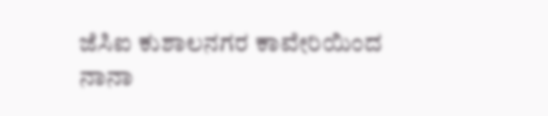ಜೆಸಿಐ ಕುಶಾಲನಗರ ಕಾವೇರಿಯಿಂದ ನಾನಾ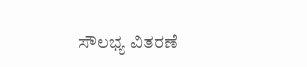ಸೌಲಭ್ಯ ವಿತರಣೆ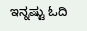ಇನ್ನಷ್ಟು ಓದಿ